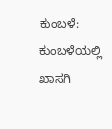ಕುಂಬಳೆ: ಕುಂಬಳೆಯಲ್ಲಿ ಖಾಸಗಿ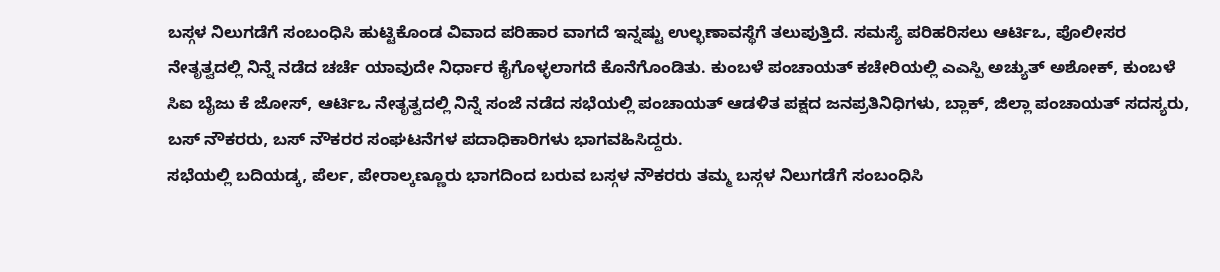ಬಸ್ಗಳ ನಿಲುಗಡೆಗೆ ಸಂಬಂಧಿಸಿ ಹುಟ್ಟಿಕೊಂಡ ವಿವಾದ ಪರಿಹಾರ ವಾಗದೆ ಇನ್ನಷ್ಟು ಉಲ್ಭಣಾವಸ್ಥೆಗೆ ತಲುಪುತ್ತಿದೆ. ಸಮಸ್ಯೆ ಪರಿಹರಿಸಲು ಆರ್ಟಿಒ, ಪೊಲೀಸರ ನೇತೃತ್ವದಲ್ಲಿ ನಿನ್ನೆ ನಡೆದ ಚರ್ಚೆ ಯಾವುದೇ ನಿರ್ಧಾರ ಕೈಗೊಳ್ಳಲಾಗದೆ ಕೊನೆಗೊಂಡಿತು. ಕುಂಬಳೆ ಪಂಚಾಯತ್ ಕಚೇರಿಯಲ್ಲಿ ಎಎಸ್ಪಿ ಅಚ್ಯುತ್ ಅಶೋಕ್, ಕುಂಬಳೆ ಸಿಐ ಬೈಜು ಕೆ ಜೋಸ್, ಆರ್ಟಿಒ ನೇತೃತ್ವದಲ್ಲಿ ನಿನ್ನೆ ಸಂಜೆ ನಡೆದ ಸಭೆಯಲ್ಲಿ ಪಂಚಾಯತ್ ಆಡಳಿತ ಪಕ್ಷದ ಜನಪ್ರತಿನಿಧಿಗಳು, ಬ್ಲಾಕ್, ಜಿಲ್ಲಾ ಪಂಚಾಯತ್ ಸದಸ್ಯರು, ಬಸ್ ನೌಕರರು, ಬಸ್ ನೌಕರರ ಸಂಘಟನೆಗಳ ಪದಾಧಿಕಾರಿಗಳು ಭಾಗವಹಿಸಿದ್ದರು.
ಸಭೆಯಲ್ಲಿ ಬದಿಯಡ್ಕ, ಪೆರ್ಲ, ಪೇರಾಲ್ಕಣ್ಣೂರು ಭಾಗದಿಂದ ಬರುವ ಬಸ್ಗಳ ನೌಕರರು ತಮ್ಮ ಬಸ್ಗಳ ನಿಲುಗಡೆಗೆ ಸಂಬಂಧಿಸಿ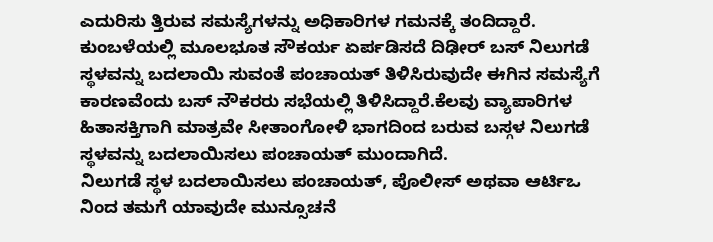ಎದುರಿಸು ತ್ತಿರುವ ಸಮಸ್ಯೆಗಳನ್ನು ಅಧಿಕಾರಿಗಳ ಗಮನಕ್ಕೆ ತಂದಿದ್ದಾರೆ.
ಕುಂಬಳೆಯಲ್ಲಿ ಮೂಲಭೂತ ಸೌಕರ್ಯ ಏರ್ಪಡಿಸದೆ ದಿಢೀರ್ ಬಸ್ ನಿಲುಗಡೆ ಸ್ಥಳವನ್ನು ಬದಲಾಯಿ ಸುವಂತೆ ಪಂಚಾಯತ್ ತಿಳಿಸಿರುವುದೇ ಈಗಿನ ಸಮಸ್ಯೆಗೆ ಕಾರಣವೆಂದು ಬಸ್ ನೌಕರರು ಸಭೆಯಲ್ಲಿ ತಿಳಿಸಿದ್ದಾರೆ.ಕೆಲವು ವ್ಯಾಪಾರಿಗಳ ಹಿತಾಸಕ್ತಿಗಾಗಿ ಮಾತ್ರವೇ ಸೀತಾಂಗೋಳಿ ಭಾಗದಿಂದ ಬರುವ ಬಸ್ಗಳ ನಿಲುಗಡೆ ಸ್ಥಳವನ್ನು ಬದಲಾಯಿಸಲು ಪಂಚಾಯತ್ ಮುಂದಾಗಿದೆ.
ನಿಲುಗಡೆ ಸ್ಥಳ ಬದಲಾಯಿಸಲು ಪಂಚಾಯತ್, ಪೊಲೀಸ್ ಅಥವಾ ಆರ್ಟಿಒ ನಿಂದ ತಮಗೆ ಯಾವುದೇ ಮುನ್ಸೂಚನೆ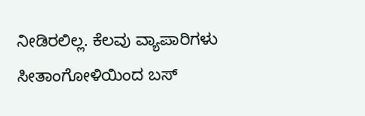ನೀಡಿರಲಿಲ್ಲ. ಕೆಲವು ವ್ಯಾಪಾರಿಗಳು ಸೀತಾಂಗೋಳಿಯಿಂದ ಬಸ್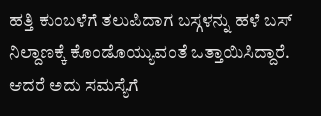ಹತ್ತಿ ಕುಂಬಳೆಗೆ ತಲುಪಿದಾಗ ಬಸ್ಗಳನ್ನು ಹಳೆ ಬಸ್ ನಿಲ್ದಾಣಕ್ಕೆ ಕೊಂಡೊಯ್ಯುವಂತೆ ಒತ್ತಾಯಿಸಿದ್ದಾರೆ. ಆದರೆ ಅದು ಸಮಸ್ಯೆಗೆ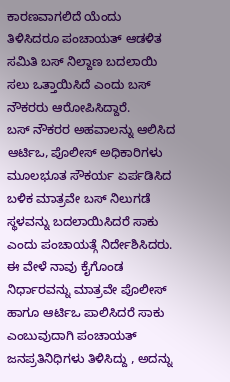ಕಾರಣವಾಗಲಿದೆ ಯೆಂದು ತಿಳಿಸಿದರೂ ಪಂಚಾಯತ್ ಆಡಳಿತ ಸಮಿತಿ ಬಸ್ ನಿಲ್ದಾಣ ಬದಲಾಯಿ ಸಲು ಒತ್ತಾಯಿಸಿದೆ ಎಂದು ಬಸ್ ನೌಕರರು ಆರೋಪಿಸಿದ್ದಾರೆ.
ಬಸ್ ನೌಕರರ ಅಹವಾಲನ್ನು ಆಲಿಸಿದ ಆರ್ಟಿಒ, ಪೊಲೀಸ್ ಅಧಿಕಾರಿಗಳು ಮೂಲಭೂತ ಸೌಕರ್ಯ ಏರ್ಪಡಿಸಿದ ಬಳಿಕ ಮಾತ್ರವೇ ಬಸ್ ನಿಲುಗಡೆ ಸ್ಥಳವನ್ನು ಬದಲಾಯಿಸಿದರೆ ಸಾಕು ಎಂದು ಪಂಚಾಯತ್ಗೆ ನಿರ್ದೇಶಿಸಿದರು. ಈ ವೇಳೆ ನಾವು ಕೈಗೊಂಡ ನಿರ್ಧಾರವನ್ನು ಮಾತ್ರವೇ ಪೊಲೀಸ್ ಹಾಗೂ ಆರ್ಟಿಒ ಪಾಲಿಸಿದರೆ ಸಾಕು ಎಂಬುವುದಾಗಿ ಪಂಚಾಯತ್ ಜನಪ್ರತಿನಿಧಿಗಳು ತಿಳಿಸಿದ್ದು , ಅದನ್ನು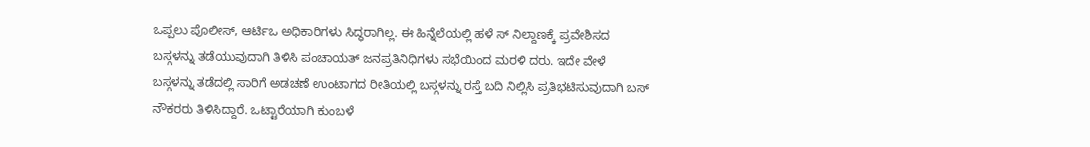ಒಪ್ಪಲು ಪೊಲೀಸ್, ಆರ್ಟಿಒ ಅಧಿಕಾರಿಗಳು ಸಿದ್ಧರಾಗಿಲ್ಲ. ಈ ಹಿನ್ನೆಲೆಯಲ್ಲಿ ಹಳೆ ಸ್ ನಿಲ್ದಾಣಕ್ಕೆ ಪ್ರವೇಶಿಸದ ಬಸ್ಗಳನ್ನು ತಡೆಯುವುದಾಗಿ ತಿಳಿಸಿ ಪಂಚಾಯತ್ ಜನಪ್ರತಿನಿಧಿಗಳು ಸಭೆಯಿಂದ ಮರಳಿ ದರು. ಇದೇ ವೇಳೆ ಬಸ್ಗಳನ್ನು ತಡೆದಲ್ಲಿ ಸಾರಿಗೆ ಅಡಚಣೆ ಉಂಟಾಗದ ರೀತಿಯಲ್ಲಿ ಬಸ್ಗಳನ್ನು ರಸ್ತೆ ಬದಿ ನಿಲ್ಲಿಸಿ ಪ್ರತಿಭಟಿಸುವುದಾಗಿ ಬಸ್ ನೌಕರರು ತಿಳಿಸಿದ್ದಾರೆ. ಒಟ್ಟಾರೆಯಾಗಿ ಕುಂಬಳೆ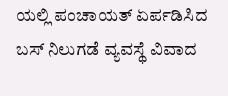ಯಲ್ಲಿ ಪಂಚಾಯತ್ ಏರ್ಪಡಿಸಿದ ಬಸ್ ನಿಲುಗಡೆ ವ್ಯವಸ್ಥೆ ವಿವಾದ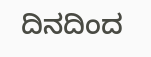ದಿನದಿಂದ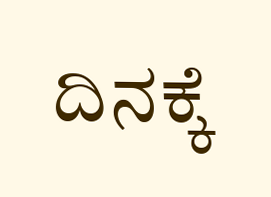ದಿನಕ್ಕೆ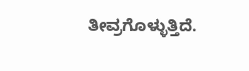ತೀವ್ರಗೊಳ್ಳುತ್ತಿದೆ.